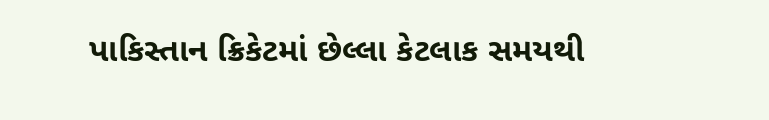પાકિસ્તાન ક્રિકેટમાં છેલ્લા કેટલાક સમયથી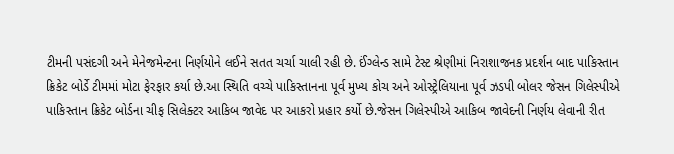ટીમની પસંદગી અને મેનેજમેન્ટના નિર્ણયોને લઈને સતત ચર્ચા ચાલી રહી છે. ઈંગ્લેન્ડ સામે ટેસ્ટ શ્રેણીમાં નિરાશાજનક પ્રદર્શન બાદ પાકિસ્તાન ક્રિકેટ બોર્ડે ટીમમાં મોટા ફેરફાર કર્યા છે.આ સ્થિતિ વચ્ચે પાકિસ્તાનના પૂર્વ મુખ્ય કોચ અને ઓસ્ટ્રેલિયાના પૂર્વ ઝડપી બોલર જેસન ગિલેસ્પીએ પાકિસ્તાન ક્રિકેટ બોર્ડના ચીફ સિલેક્ટર આકિબ જાવેદ પર આકરો પ્રહાર કર્યો છે.જેસન ગિલેસ્પીએ આકિબ જાવેદની નિર્ણય લેવાની રીત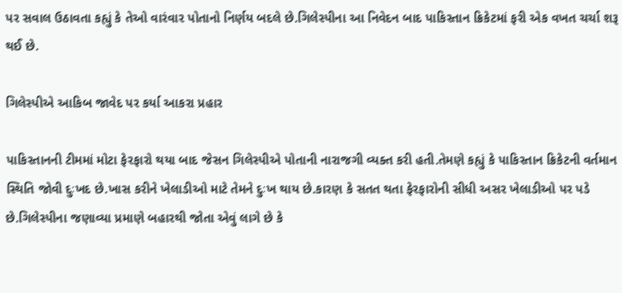પર સવાલ ઉઠાવતા કહ્યું કે તેઓ વારંવાર પોતાનો નિર્ણય બદલે છે.ગિલેસ્પીના આ નિવેદન બાદ પાકિસ્તાન ક્રિકેટમાં ફરી એક વખત ચર્ચા શરૂ થઈ છે.

ગિલેસ્પીએ આકિબ જાવેદ પર કર્યા આકરા પ્રહાર

પાકિસ્તાનની ટીમમાં મોટા ફેરફારો થયા બાદ જેસન ગિલેસ્પીએ પોતાની નારાજગી વ્યક્ત કરી હતી.તેમણે કહ્યું કે પાકિસ્તાન ક્રિકેટની વર્તમાન સ્થિતિ જોવી દુઃખદ છે.ખાસ કરીને ખેલાડીઓ માટે તેમને દુઃખ થાય છે.કારણ કે સતત થતા ફેરફારોની સીધી અસર ખેલાડીઓ પર પડે છે.ગિલેસ્પીના જણાવ્યા પ્રમાણે બહારથી જોતા એવું લાગે છે કે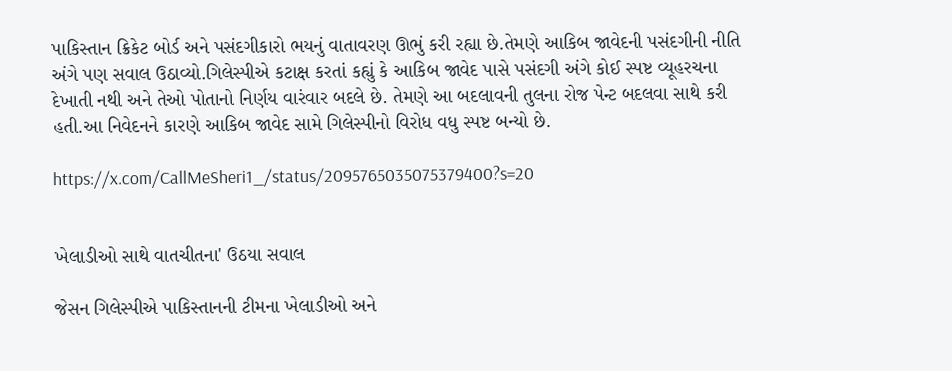પાકિસ્તાન ક્રિકેટ બોર્ડ અને પસંદગીકારો ભયનું વાતાવરણ ઊભું કરી રહ્યા છે.તેમણે આકિબ જાવેદની પસંદગીની નીતિ અંગે પણ સવાલ ઉઠાવ્યો.ગિલેસ્પીએ કટાક્ષ કરતાં કહ્યું કે આકિબ જાવેદ પાસે પસંદગી અંગે કોઈ સ્પષ્ટ વ્યૂહરચના દેખાતી નથી અને તેઓ પોતાનો નિર્ણય વારંવાર બદલે છે. તેમણે આ બદલાવની તુલના રોજ પેન્ટ બદલવા સાથે કરી હતી.આ નિવેદનને કારણે આકિબ જાવેદ સામે ગિલેસ્પીનો વિરોધ વધુ સ્પષ્ટ બન્યો છે.

https://x.com/CallMeSheri1_/status/2095765035075379400?s=20


ખેલાડીઓ સાથે વાતચીતના' ઉઠયા સવાલ

જેસન ગિલેસ્પીએ પાકિસ્તાનની ટીમના ખેલાડીઓ અને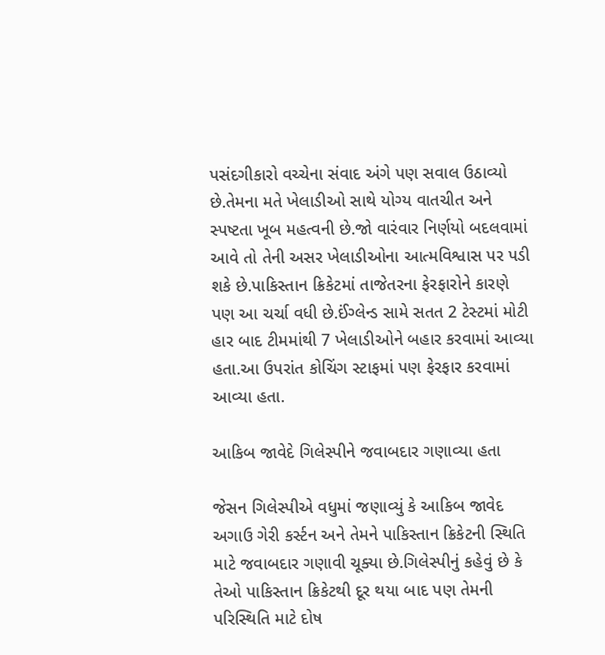પસંદગીકારો વચ્ચેના સંવાદ અંગે પણ સવાલ ઉઠાવ્યો છે.તેમના મતે ખેલાડીઓ સાથે યોગ્ય વાતચીત અને સ્પષ્ટતા ખૂબ મહત્વની છે.જો વારંવાર નિર્ણયો બદલવામાં આવે તો તેની અસર ખેલાડીઓના આત્મવિશ્વાસ પર પડી શકે છે.પાકિસ્તાન ક્રિકેટમાં તાજેતરના ફેરફારોને કારણે પણ આ ચર્ચા વધી છે.ઈંગ્લેન્ડ સામે સતત 2 ટેસ્ટમાં મોટી હાર બાદ ટીમમાંથી 7 ખેલાડીઓને બહાર કરવામાં આવ્યા હતા.આ ઉપરાંત કોચિંગ સ્ટાફમાં પણ ફેરફાર કરવામાં આવ્યા હતા.

આકિબ જાવેદે ગિલેસ્પીને જવાબદાર ગણાવ્યા હતા

જેસન ગિલેસ્પીએ વધુમાં જણાવ્યું કે આકિબ જાવેદ અગાઉ ગેરી કર્સ્ટન અને તેમને પાકિસ્તાન ક્રિકેટની સ્થિતિ માટે જવાબદાર ગણાવી ચૂક્યા છે.ગિલેસ્પીનું કહેવું છે કે તેઓ પાકિસ્તાન ક્રિકેટથી દૂર થયા બાદ પણ તેમની પરિસ્થિતિ માટે દોષ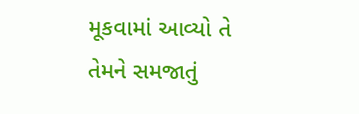મૂકવામાં આવ્યો તે તેમને સમજાતું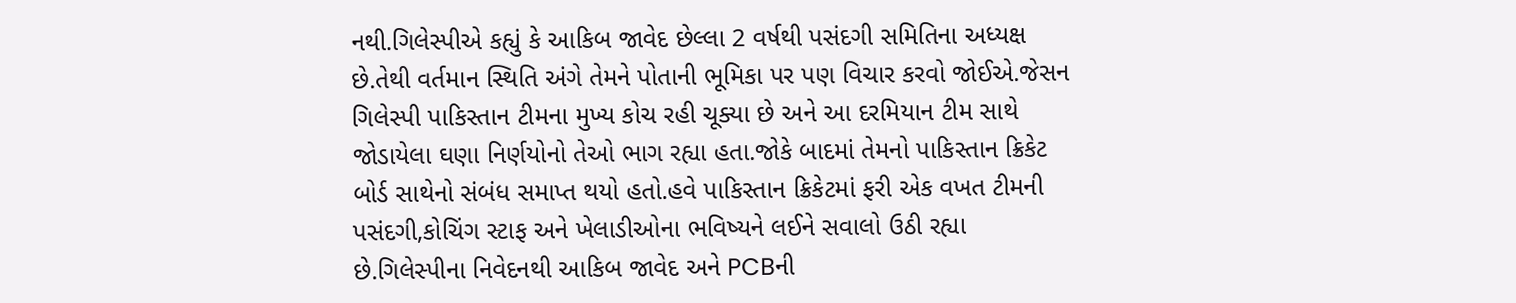નથી.ગિલેસ્પીએ કહ્યું કે આકિબ જાવેદ છેલ્લા 2 વર્ષથી પસંદગી સમિતિના અધ્યક્ષ છે.તેથી વર્તમાન સ્થિતિ અંગે તેમને પોતાની ભૂમિકા પર પણ વિચાર કરવો જોઈએ.જેસન ગિલેસ્પી પાકિસ્તાન ટીમના મુખ્ય કોચ રહી ચૂક્યા છે અને આ દરમિયાન ટીમ સાથે જોડાયેલા ઘણા નિર્ણયોનો તેઓ ભાગ રહ્યા હતા.જોકે બાદમાં તેમનો પાકિસ્તાન ક્રિકેટ બોર્ડ સાથેનો સંબંધ સમાપ્ત થયો હતો.હવે પાકિસ્તાન ક્રિકેટમાં ફરી એક વખત ટીમની પસંદગી,કોચિંગ સ્ટાફ અને ખેલાડીઓના ભવિષ્યને લઈને સવાલો ઉઠી રહ્યા છે.ગિલેસ્પીના નિવેદનથી આકિબ જાવેદ અને PCBની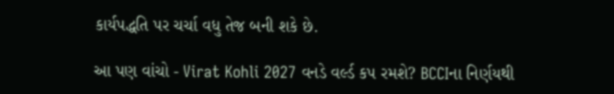કાર્યપદ્ધતિ પર ચર્ચા વધુ તેજ બની શકે છે.

આ પણ વાંચો - Virat Kohli 2027 વનડે વર્લ્ડ કપ રમશે? BCCIના નિર્ણયથી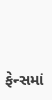ફેન્સમાં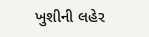ખુશીની લહેર